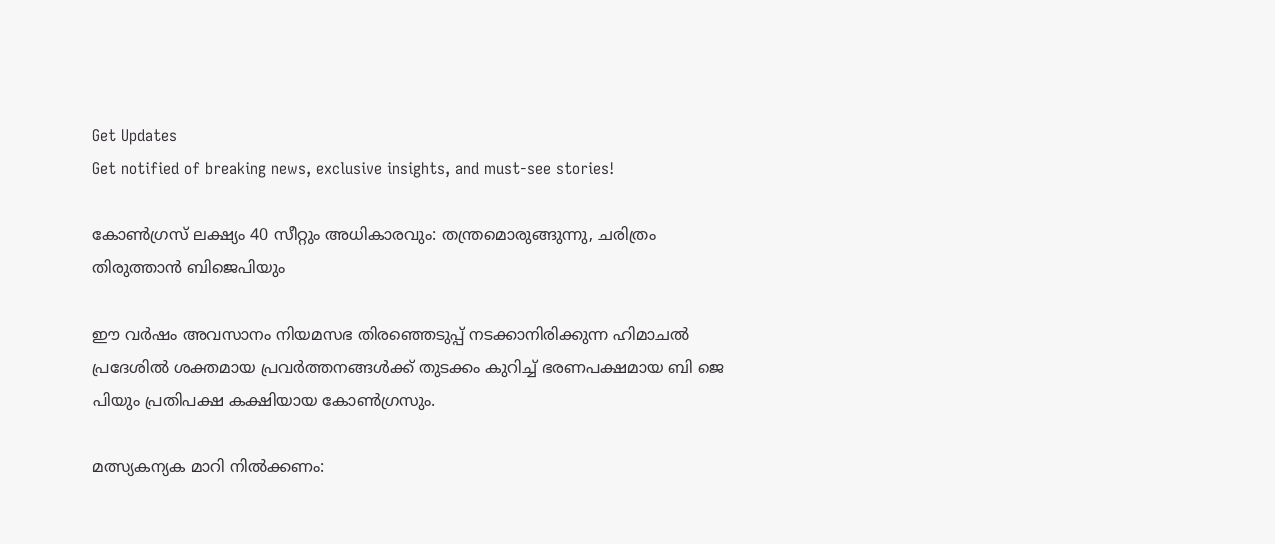Get Updates
Get notified of breaking news, exclusive insights, and must-see stories!

കോണ്‍ഗ്രസ് ലക്ഷ്യം 40 സീറ്റും അധികാരവും: തന്ത്രമൊരുങ്ങുന്നു, ചരിത്രം തിരുത്താന്‍ ബിജെപിയും

ഈ വർഷം അവസാനം നിയമസഭ തിരഞ്ഞെടുപ്പ് നടക്കാനിരിക്കുന്ന ഹിമാചല്‍ പ്രദേശില്‍ ശക്തമായ പ്രവർത്തനങ്ങള്‍ക്ക് തുടക്കം കുറിച്ച് ഭരണപക്ഷമായ ബി ജെ പിയും പ്രതിപക്ഷ കക്ഷിയായ കോണ്‍ഗ്രസും.

മത്സ്യകന്യക മാറി നില്‍ക്കണം: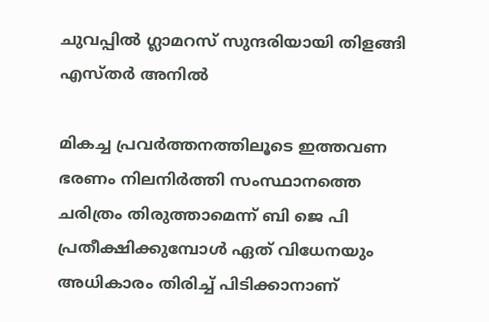ചുവപ്പില്‍ ഗ്ലാമറസ് സുന്ദരിയായി തിളങ്ങി എസ്തർ അനില്‍

മികച്ച പ്രവർത്തനത്തിലൂടെ ഇത്തവണ ഭരണം നിലനിർത്തി സംസ്ഥാനത്തെ ചരിത്രം തിരുത്താമെന്ന് ബി ജെ പി പ്രതീക്ഷിക്കുമ്പോള്‍ ഏത് വിധേനയും അധികാരം തിരിച്ച് പിടിക്കാനാണ്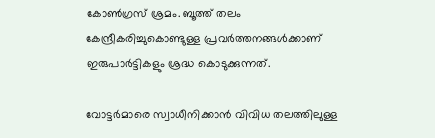കോണ്‍ഗ്രസ് ശ്രമം. ബൂത്ത് തലം കേന്ദ്രീകരിച്ചുകൊണ്ടുള്ള പ്രവർത്തനങ്ങള്‍ക്കാണ് ഇരുപാർട്ടികളും ശ്രദ്ധ കൊടുക്കുന്നത്.

വോട്ടർമാരെ സ്വാധീനിക്കാന്‍ വിവിധ തലത്തിലുള്ള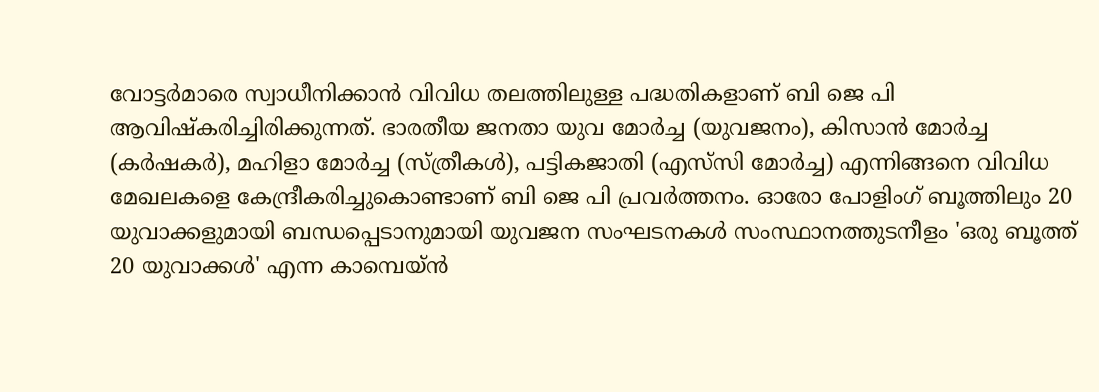വോട്ടർമാരെ സ്വാധീനിക്കാന്‍ വിവിധ തലത്തിലുള്ള പദ്ധതികളാണ് ബി ജെ പി ആവിഷ്കരിച്ചിരിക്കുന്നത്. ഭാരതീയ ജനതാ യുവ മോർച്ച (യുവജനം), കിസാൻ മോർച്ച (കർഷകർ), മഹിളാ മോർച്ച (സ്ത്രീകൾ), പട്ടികജാതി (എസ്‌സി മോർച്ച) എന്നിങ്ങനെ വിവിധ മേഖലകളെ കേന്ദ്രീകരിച്ചുകൊണ്ടാണ് ബി ജെ പി പ്രവർത്തനം. ഓരോ പോളിംഗ് ബൂത്തിലും 20 യുവാക്കളുമായി ബന്ധപ്പെടാനുമായി യുവജന സംഘടനകൾ സംസ്ഥാനത്തുടനീളം 'ഒരു ബൂത്ത് 20 യുവാക്കൾ' എന്ന കാമ്പെയ്ന്‍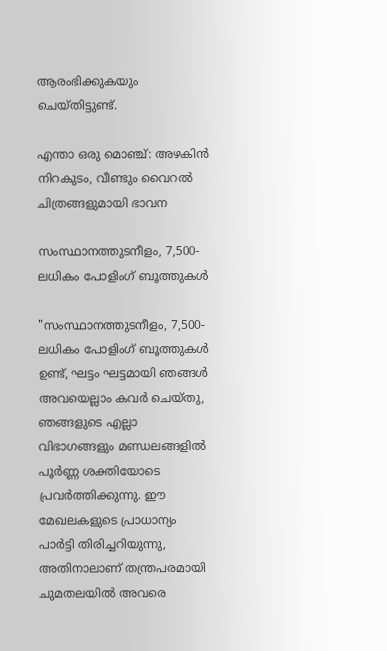ആരംഭിക്കുകയും ചെയ്തിട്ടുണ്ട്.

എന്താ ഒരു മൊഞ്ച്: അഴകിന്‍ നിറകുടം, വീണ്ടും വൈറല്‍ ചിത്രങ്ങളുമായി ഭാവന

സംസ്ഥാനത്തുടനീളം, 7,500-ലധികം പോളിംഗ് ബൂത്തുകൾ

"സംസ്ഥാനത്തുടനീളം, 7,500-ലധികം പോളിംഗ് ബൂത്തുകൾ ഉണ്ട്, ഘട്ടം ഘട്ടമായി ഞങ്ങൾ അവയെല്ലാം കവർ ചെയ്തു, ഞങ്ങളുടെ എല്ലാ വിഭാഗങ്ങളും മണ്ഡലങ്ങളിൽ പൂർണ്ണ ശക്തിയോടെ പ്രവർത്തിക്കുന്നു. ഈ മേഖലകളുടെ പ്രാധാന്യം പാർട്ടി തിരിച്ചറിയുന്നു, അതിനാലാണ് തന്ത്രപരമായി ചുമതലയില്‍ അവരെ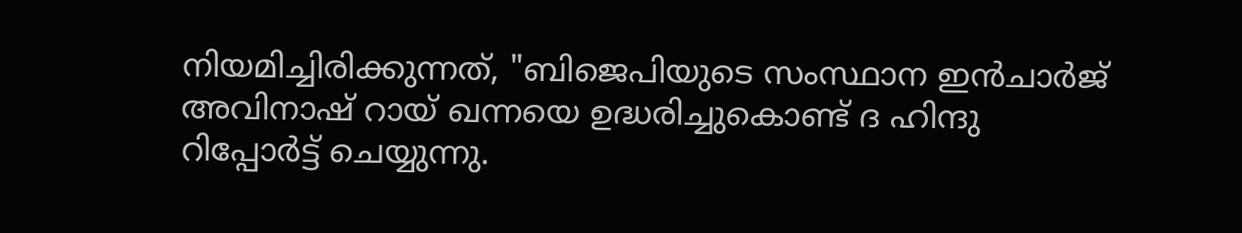നിയമിച്ചിരിക്കുന്നത്, "ബിജെപിയുടെ സംസ്ഥാന ഇൻചാർജ് അവിനാഷ് റായ് ഖന്നയെ ഉദ്ധരിച്ചുകൊണ്ട് ദ ഹിന്ദു റിപ്പോർട്ട് ചെയ്യുന്നു.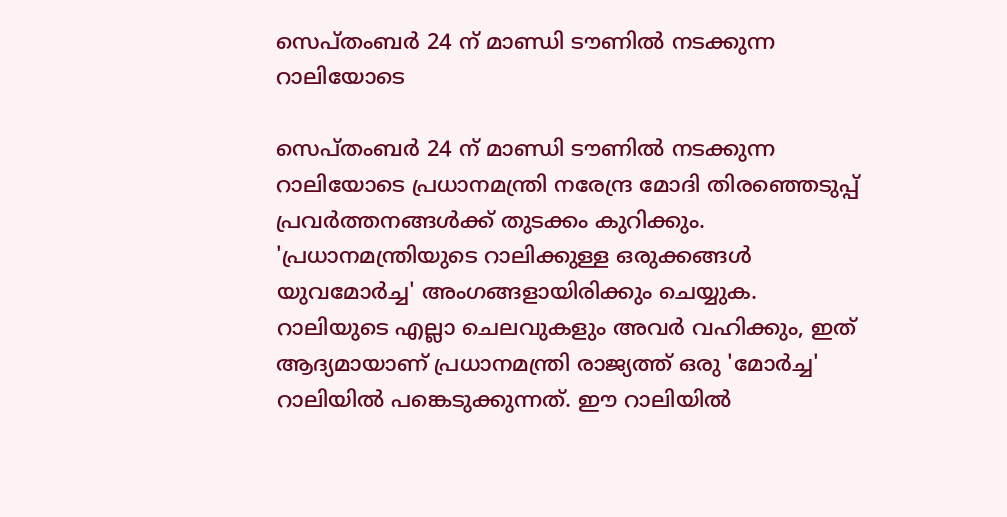സെപ്തംബർ 24 ന് മാണ്ഡി ടൗണിൽ നടക്കുന്ന റാലിയോടെ

സെപ്തംബർ 24 ന് മാണ്ഡി ടൗണിൽ നടക്കുന്ന റാലിയോടെ പ്രധാനമന്ത്രി നരേന്ദ്ര മോദി തിരഞ്ഞെടുപ്പ് പ്രവർത്തനങ്ങള്‍ക്ക് തുടക്കം കുറിക്കും. 'പ്രധാനമന്ത്രിയുടെ റാലിക്കുള്ള ഒരുക്കങ്ങൾ യുവമോർച്ച' അംഗങ്ങളായിരിക്കും ചെയ്യുക. റാലിയുടെ എല്ലാ ചെലവുകളും അവർ വഹിക്കും, ഇത് ആദ്യമായാണ് പ്രധാനമന്ത്രി രാജ്യത്ത് ഒരു 'മോർച്ച' റാലിയിൽ പങ്കെടുക്കുന്നത്. ഈ റാലിയിൽ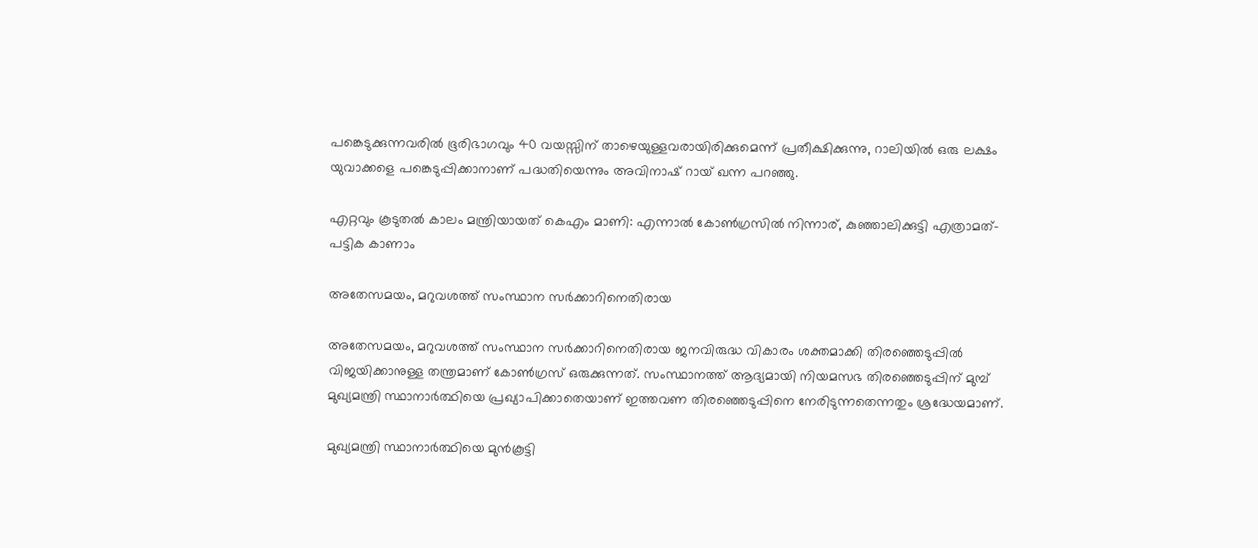പങ്കെടുക്കുന്നവരിൽ ഭൂരിഭാഗവും 40 വയസ്സിന് താഴെയുള്ളവരായിരിക്കുമെന്ന് പ്രതീക്ഷിക്കുന്നു, റാലിയിൽ ഒരു ലക്ഷം യുവാക്കളെ പങ്കെടുപ്പിക്കാനാണ് പദ്ധതിയെന്നും അവിനാഷ് റായ് ഖന്ന പറഞ്ഞു.

എറ്റവും കൂടുതല്‍ കാലം മന്ത്രിയായത് കെഎം മാണി: എന്നാല്‍ കോണ്‍ഗ്രസില്‍ നിന്നാര്, കുഞ്ഞാലിക്കുട്ടി എത്രാമത്- പട്ടിക കാണാം

അതേസമയം, മറുവശത്ത് സംസ്ഥാന സർക്കാറിനെതിരായ

അതേസമയം, മറുവശത്ത് സംസ്ഥാന സർക്കാറിനെതിരായ ജനവിരുദ്ധ വികാരം ശക്തമാക്കി തിരഞ്ഞെടുപ്പില്‍ വിജയിക്കാനുള്ള തന്ത്രമാണ് കോണ്‍ഗ്രസ് ഒരുക്കുന്നത്. സംസ്ഥാനത്ത് ആദ്യമായി നിയമസഭ തിരഞ്ഞെടുപ്പിന് മുമ്പ് മുഖ്യമന്ത്രി സ്ഥാനാർത്ഥിയെ പ്രഖ്യാപിക്കാതെയാണ് ഇത്തവണ തിരഞ്ഞെടുപ്പിനെ നേരിടുന്നതെന്നതും ശ്രദ്ധേയമാണ്.

മുഖ്യമന്ത്രി സ്ഥാനാർത്ഥിയെ മുൻകൂട്ടി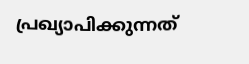പ്രഖ്യാപിക്കുന്നത്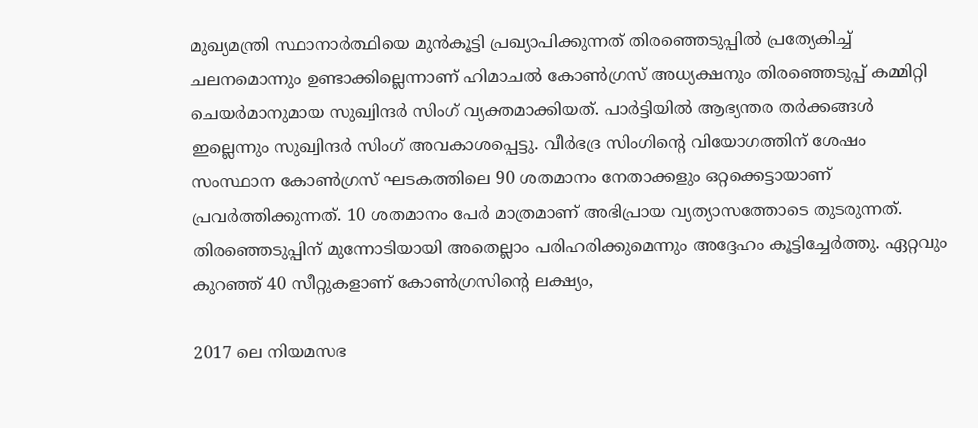മുഖ്യമന്ത്രി സ്ഥാനാർത്ഥിയെ മുൻകൂട്ടി പ്രഖ്യാപിക്കുന്നത് തിരഞ്ഞെടുപ്പിൽ പ്രത്യേകിച്ച് ചലനമൊന്നും ഉണ്ടാക്കില്ലെന്നാണ് ഹിമാചൽ കോൺഗ്രസ് അധ്യക്ഷനും തിരഞ്ഞെടുപ്പ് കമ്മിറ്റി ചെയർമാനുമായ സുഖ്വിന്ദർ സിംഗ് വ്യക്തമാക്കിയത്. പാർട്ടിയിൽ ആഭ്യന്തര തർക്കങ്ങൾ ഇല്ലെന്നും സുഖ്വിന്ദർ സിംഗ് അവകാശപ്പെട്ടു. വീർഭദ്ര സിംഗിന്റെ വിയോഗത്തിന് ശേഷം സംസ്ഥാന കോൺഗ്രസ് ഘടകത്തിലെ 90 ശതമാനം നേതാക്കളും ഒറ്റക്കെട്ടായാണ് പ്രവർത്തിക്കുന്നത്. 10 ശതമാനം പേർ മാത്രമാണ് അഭിപ്രായ വ്യത്യാസത്തോടെ തുടരുന്നത്. തിരഞ്ഞെടുപ്പിന് മുന്നോടിയായി അതെല്ലാം പരിഹരിക്കുമെന്നും അദ്ദേഹം കൂട്ടിച്ചേർത്തു. ഏറ്റവും കുറഞ്ഞ് 40 സീറ്റുകളാണ് കോണ്‍ഗ്രസിന്റെ ലക്ഷ്യം,

2017 ലെ നിയമസഭ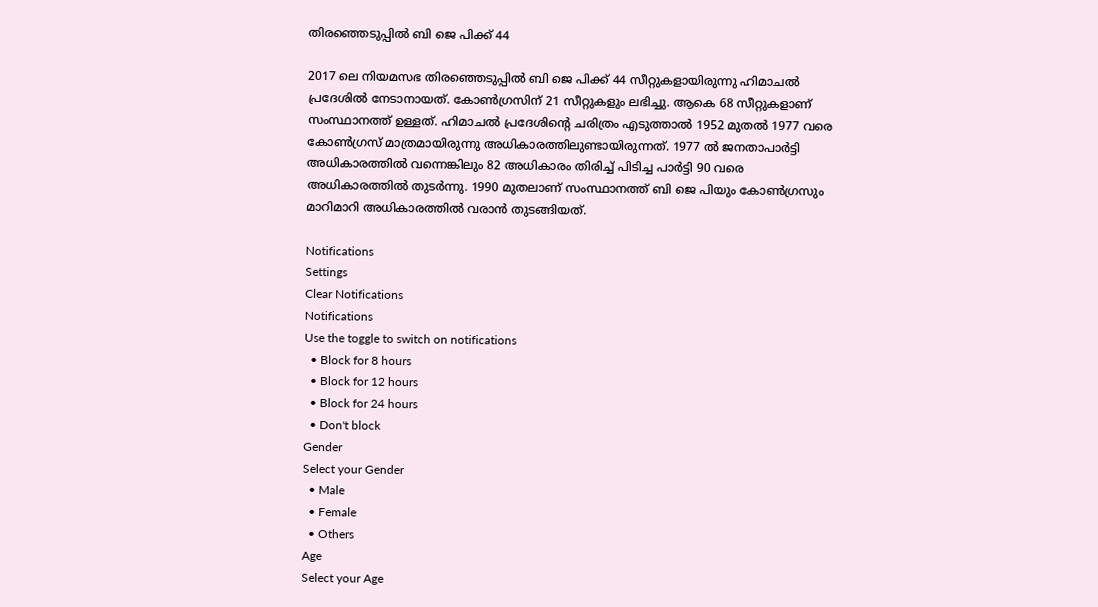തിരഞ്ഞെടുപ്പിൽ ബി ജെ പിക്ക് 44

2017 ലെ നിയമസഭ തിരഞ്ഞെടുപ്പിൽ ബി ജെ പിക്ക് 44 സീറ്റുകളായിരുന്നു ഹിമാചൽ പ്രദേശിൽ നേടാനായത്. കോൺഗ്രസിന് 21 സീറ്റുകളും ലഭിച്ചു. ആകെ 68 സീറ്റുകളാണ് സംസ്ഥാനത്ത് ഉള്ളത്. ഹിമാചല്‍ പ്രദേശിന്റെ ചരിത്രം എടുത്താല്‍ 1952 മുതല്‍ 1977 വരെ കോണ്‍ഗ്രസ് മാത്രമായിരുന്നു അധികാരത്തിലുണ്ടായിരുന്നത്. 1977 ല്‍ ജനതാപാർട്ടി അധികാരത്തില്‍ വന്നെങ്കിലും 82 അധികാരം തിരിച്ച് പിടിച്ച പാർട്ടി 90 വരെ അധികാരത്തില്‍ തുടർന്നു. 1990 മുതലാണ് സംസ്ഥാനത്ത് ബി ജെ പിയും കോണ്‍ഗ്രസും മാറിമാറി അധികാരത്തില്‍ വരാന്‍ തുടങ്ങിയത്.

Notifications
Settings
Clear Notifications
Notifications
Use the toggle to switch on notifications
  • Block for 8 hours
  • Block for 12 hours
  • Block for 24 hours
  • Don't block
Gender
Select your Gender
  • Male
  • Female
  • Others
Age
Select your Age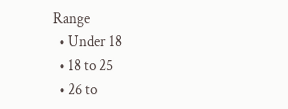Range
  • Under 18
  • 18 to 25
  • 26 to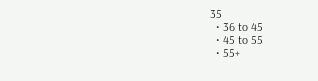35
  • 36 to 45
  • 45 to 55
  • 55+